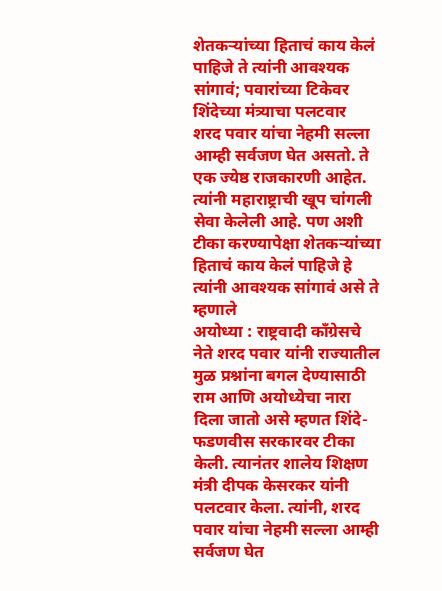शेतकऱ्यांच्या हिताचं काय केलं पाहिजे ते त्यांनी आवश्यक सांगावं; पवारांच्या टिकेवर शिंदेच्या मंत्र्याचा पलटवार
शरद पवार यांचा नेहमी सल्ला आम्ही सर्वजण घेत असतो. ते एक ज्येष्ठ राजकारणी आहेत. त्यांनी महाराष्ट्राची खूप चांगली सेवा केलेली आहे. पण अशी टीका करण्यापेक्षा शेतकऱ्यांच्या हिताचं काय केलं पाहिजे हे त्यांनी आवश्यक सांगावं असे ते म्हणाले
अयोध्या : राष्ट्रवादी काँग्रेसचे नेते शरद पवार यांनी राज्यातील मुळ प्रश्नांना बगल देण्यासाठी राम आणि अयोध्येचा नारा दिला जातो असे म्हणत शिंदे-फडणवीस सरकारवर टीका केली. त्यानंतर शालेय शिक्षण मंत्री दीपक केसरकर यांनी पलटवार केला. त्यांनी, शरद पवार यांचा नेहमी सल्ला आम्ही सर्वजण घेत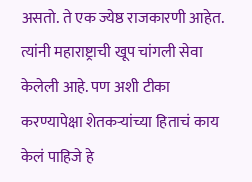असतो. ते एक ज्येष्ठ राजकारणी आहेत. त्यांनी महाराष्ट्राची खूप चांगली सेवा केलेली आहे. पण अशी टीका करण्यापेक्षा शेतकऱ्यांच्या हिताचं काय केलं पाहिजे हे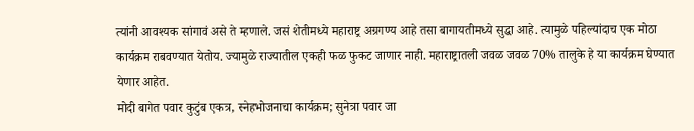त्यांनी आवश्यक सांगावं असे ते म्हणाले. जसं शेतीमध्ये महाराष्ट्र अग्रगण्य आहे तसा बागायतीमध्ये सुद्धा आहे. त्यामुळे पहिल्यांदाच एक मोठा कार्यक्रम राबवण्यात येतोय. ज्यामुळे राज्यातील एकही फळ फुकट जाणार नाही. महाराष्ट्रातली जवळ जवळ 70% तालुके हे या कार्यक्रम घेण्यात येणार आहेत.
मोदी बागेत पवार कुटुंब एकत्र, स्नेहभोजनाचा कार्यक्रम; सुनेत्रा पवार जा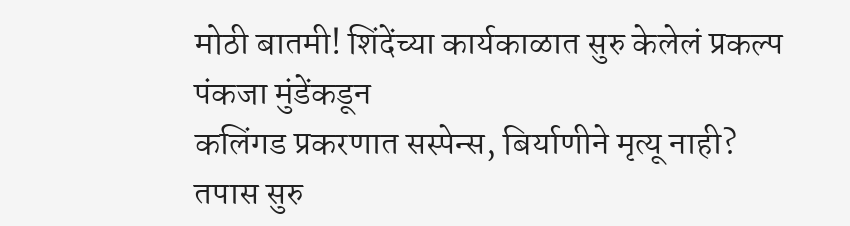मोठी बातमी! शिंदेंच्या कार्यकाळात सुरु केलेलं प्रकल्प पंकजा मुंडेंकडून
कलिंगड प्रकरणात सस्पेन्स, बिर्याणीने मृत्यू नाही? तपास सुरु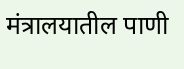मंत्रालयातील पाणी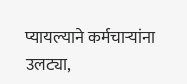प्यायल्याने कर्मचाऱ्यांना उलट्या,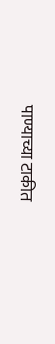पाण्याच्या टाकीत